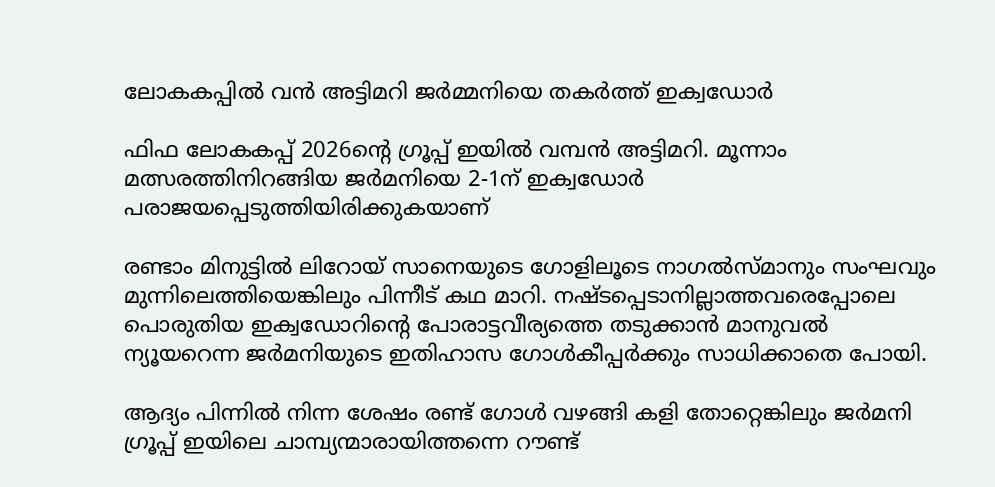ലോകകപ്പിൽ വൻ അട്ടിമറി ജർമ്മനിയെ തകർത്ത് ഇക്വഡോർ

ഫിഫ ലോകകപ്പ് 2026ന്റെ ഗ്രൂപ്പ് ഇയില്‍ വമ്പൻ അട്ടിമറി. മൂന്നാം മത്സരത്തിനിറങ്ങിയ ജർമനിയെ 2-1ന് ഇക്വഡോർ പരാജയപ്പെടുത്തിയിരിക്കുകയാണ്

രണ്ടാം മിനുട്ടില്‍ ലിറോയ് സാനെയുടെ ഗോളിലൂടെ നാഗല്‍സ്മാനും സംഘവും മുന്നിലെത്തിയെങ്കിലും പിന്നീട് കഥ മാറി. നഷ്ടപ്പെടാനില്ലാത്തവരെപ്പോലെ പൊരുതിയ ഇക്വഡോറിന്റെ പോരാട്ടവീര്യത്തെ തടുക്കാൻ മാനുവല്‍ ന്യൂയറെന്ന ജർമനിയുടെ ഇതിഹാസ ഗോള്‍കീപ്പർക്കും സാധിക്കാതെ പോയി.

ആദ്യം പിന്നില്‍ നിന്ന ശേഷം രണ്ട് ഗോള്‍ വഴങ്ങി കളി തോറ്റെങ്കിലും ജർമനി ഗ്രൂപ്പ് ഇയിലെ ചാമ്പ്യന്മാരായിത്തന്നെ റൗണ്ട്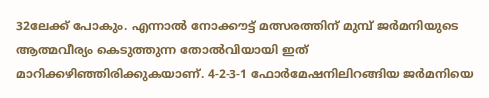32ലേക്ക് പോകും. എന്നാല്‍ നോക്കൗട്ട് മത്സരത്തിന് മുമ്പ് ജർമനിയുടെ ആത്മവീര്യം കെടുത്തുന്ന തോല്‍വിയായി ഇത് മാറിക്കഴിഞ്ഞിരിക്കുകയാണ്. 4-2-3-1 ഫോർമേഷനിലിറങ്ങിയ ജർമനിയെ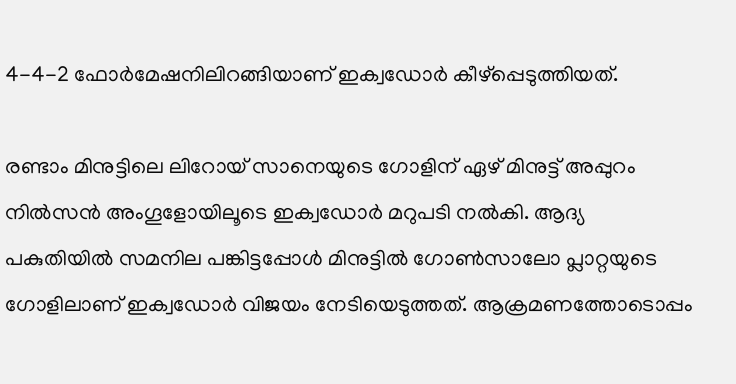4-4-2 ഫോർമേഷനിലിറങ്ങിയാണ് ഇക്വഡോർ കീഴ്പ്പെടുത്തിയത്.

രണ്ടാം മിനുട്ടിലെ ലിറോയ് സാനെയുടെ ഗോളിന് ഏഴ് മിനുട്ട് അപ്പുറം നില്‍സൻ അംഗൂളോയിലൂടെ ഇക്വഡോർ മറുപടി നല്‍കി. ആദ്യ പകുതിയില്‍ സമനില പങ്കിട്ടപ്പോള്‍ മിനുട്ടില്‍ ഗോണ്‍സാലോ പ്ലാറ്റയുടെ ഗോളിലാണ് ഇക്വഡോർ വിജയം നേടിയെടുത്തത്. ആക്രമണത്തോടൊപ്പം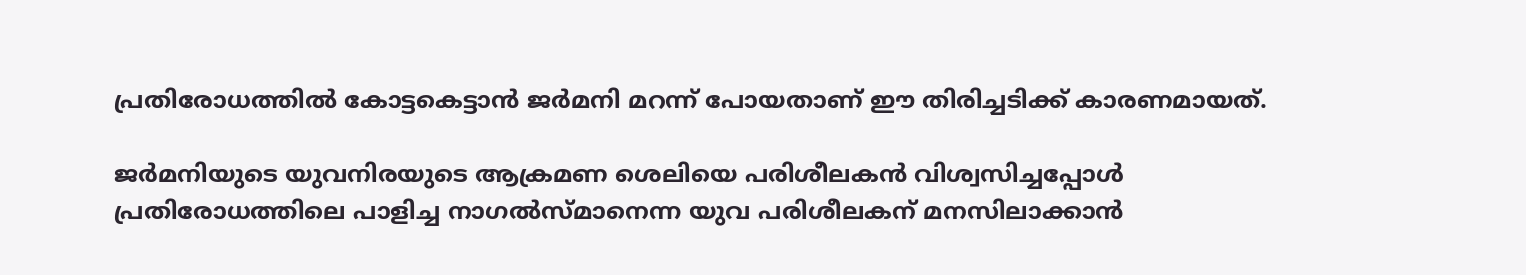പ്രതിരോധത്തില്‍ കോട്ടകെട്ടാൻ ജർമനി മറന്ന് പോയതാണ് ഈ തിരിച്ചടിക്ക് കാരണമായത്.

ജർമനിയുടെ യുവനിരയുടെ ആക്രമണ ശെലിയെ പരിശീലകൻ വിശ്വസിച്ചപ്പോള്‍ പ്രതിരോധത്തിലെ പാളിച്ച നാഗല്‍സ്മാനെന്ന യുവ പരിശീലകന് മനസിലാക്കാൻ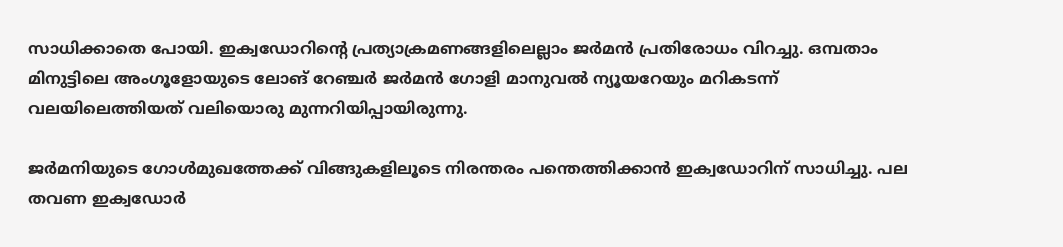സാധിക്കാതെ പോയി. ഇക്വഡോറിന്റെ പ്രത്യാക്രമണങ്ങളിലെല്ലാം ജർമൻ പ്രതിരോധം വിറച്ചു. ഒമ്പതാം മിനുട്ടിലെ അംഗൂളോയുടെ ലോങ് റേഞ്ചർ ജർമൻ ഗോളി മാനുവല്‍ ന്യൂയറേയും മറികടന്ന് വലയിലെത്തിയത് വലിയൊരു മുന്നറിയിപ്പായിരുന്നു.

ജർമനിയുടെ ഗോള്‍മുഖത്തേക്ക് വിങ്ങുകളിലൂടെ നിരന്തരം പന്തെത്തിക്കാൻ ഇക്വഡോറിന് സാധിച്ചു. പല തവണ ഇക്വഡോർ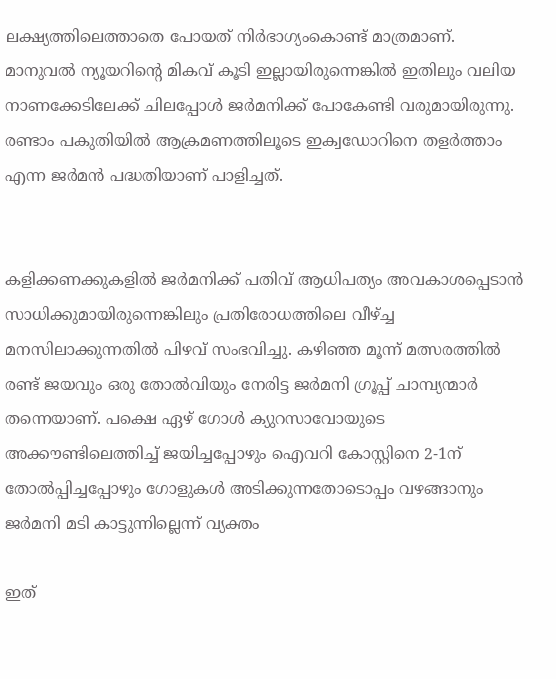ലക്ഷ്യത്തിലെത്താതെ പോയത് നിർഭാഗ്യംകൊണ്ട് മാത്രമാണ്. മാനുവല്‍ ന്യൂയറിന്റെ മികവ് കൂടി ഇല്ലായിരുന്നെങ്കില്‍ ഇതിലും വലിയ നാണക്കേടിലേക്ക് ചിലപ്പോള്‍ ജർമനിക്ക് പോകേണ്ടി വരുമായിരുന്നു. രണ്ടാം പകുതിയില്‍ ആക്രമണത്തിലൂടെ ഇക്വഡോറിനെ തളർത്താം എന്ന ജർമൻ പദ്ധതിയാണ് പാളിച്ചത്.


കളിക്കണക്കുകളില്‍ ജർമനിക്ക് പതിവ് ആധിപത്യം അവകാശപ്പെടാൻ സാധിക്കുമായിരുന്നെങ്കിലും പ്രതിരോധത്തിലെ വീഴ്ച്ച മനസിലാക്കുന്നതില്‍ പിഴവ് സംഭവിച്ചു. കഴിഞ്ഞ മൂന്ന് മത്സരത്തില്‍ രണ്ട് ജയവും ഒരു തോല്‍വിയും നേരിട്ട ജർമനി ഗ്രൂപ്പ് ചാമ്പ്യന്മാർ തന്നെയാണ്. പക്ഷെ ഏഴ് ഗോള്‍ ക്യുറസാവോയുടെ അക്കൗണ്ടിലെത്തിച്ച്‌ ജയിച്ചപ്പോഴും ഐവറി കോസ്റ്റിനെ 2-1ന് തോല്‍പ്പിച്ചപ്പോഴും ഗോളുകള്‍ അടിക്കുന്നതോടൊപ്പം വഴങ്ങാനും ജർമനി മടി കാട്ടുന്നില്ലെന്ന് വ്യക്തം

ഇത്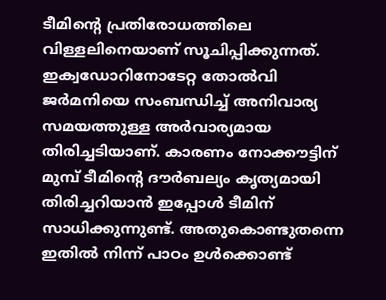ടീമിന്റെ പ്രതിരോധത്തിലെ വിള്ളലിനെയാണ് സൂചിപ്പിക്കുന്നത്. ഇക്വഡോറിനോടേറ്റ തോല്‍വി ജർമനിയെ സംബന്ധിച്ച്‌ അനിവാര്യ സമയത്തുള്ള അർവാര്യമായ തിരിച്ചടിയാണ്. കാരണം നോക്കൗട്ടിന് മുമ്പ് ടീമിന്റെ ദൗർബല്യം കൃത്യമായി തിരിച്ചറിയാൻ ഇപ്പോള്‍ ടീമിന് സാധിക്കുന്നുണ്ട്. അതുകൊണ്ടുതന്നെ ഇതില്‍ നിന്ന് പാഠം ഉള്‍ക്കൊണ്ട്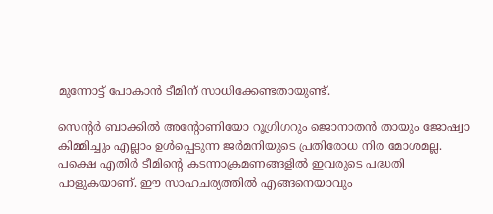മുന്നോട്ട് പോകാൻ ടീമിന് സാധിക്കേണ്ടതായുണ്ട്.

സെന്റർ ബാക്കില്‍ അന്റോണിയോ റൂഗ്രിഗറും ജൊനാതൻ തായും ജോഷ്വാ കിമ്മിച്ചും എല്ലാം ഉള്‍പ്പെടുന്ന ജർമനിയുടെ പ്രതിരോധ നിര മോശമല്ല. പക്ഷെ എതിർ ടീമിന്റെ കടന്നാക്രമണങ്ങളില്‍ ഇവരുടെ പദ്ധതി പാളുകയാണ്. ഈ സാഹചര്യത്തില്‍ എങ്ങനെയാവും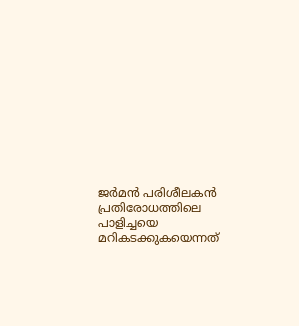ജർമൻ പരിശീലകൻ പ്രതിരോധത്തിലെ പാളിച്ചയെ മറികടക്കുകയെന്നത്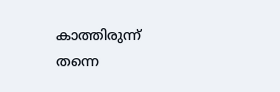കാത്തിരുന്ന് തന്നെ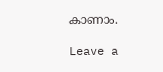കാണാം.

Leave a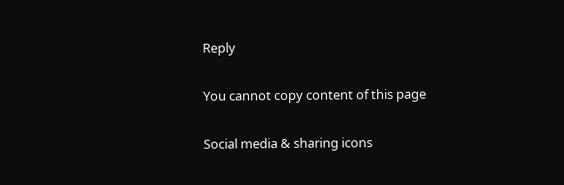Reply

You cannot copy content of this page

Social media & sharing icons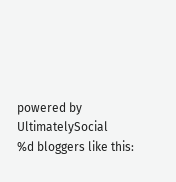powered by UltimatelySocial
%d bloggers like this: